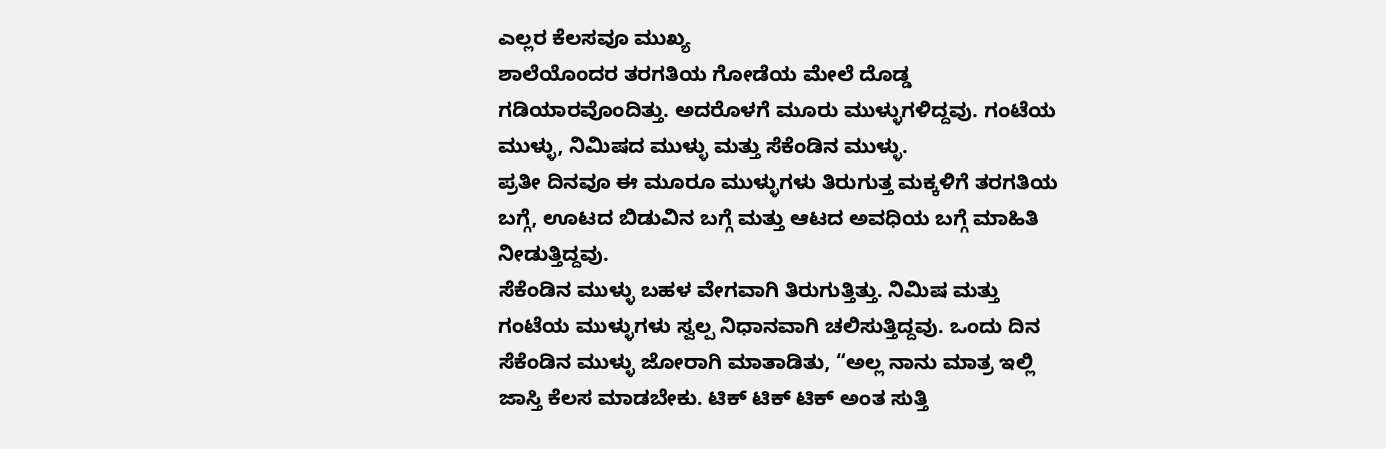ಎಲ್ಲರ ಕೆಲಸವೂ ಮುಖ್ಯ
ಶಾಲೆಯೊಂದರ ತರಗತಿಯ ಗೋಡೆಯ ಮೇಲೆ ದೊಡ್ಡ ಗಡಿಯಾರವೊಂದಿತ್ತು. ಅದರೊಳಗೆ ಮೂರು ಮುಳ್ಳುಗಳಿದ್ದವು. ಗಂಟೆಯ ಮುಳ್ಳು, ನಿಮಿಷದ ಮುಳ್ಳು ಮತ್ತು ಸೆಕೆಂಡಿನ ಮುಳ್ಳು.
ಪ್ರತೀ ದಿನವೂ ಈ ಮೂರೂ ಮುಳ್ಳುಗಳು ತಿರುಗುತ್ತ ಮಕ್ಕಳಿಗೆ ತರಗತಿಯ ಬಗ್ಗೆ, ಊಟದ ಬಿಡುವಿನ ಬಗ್ಗೆ ಮತ್ತು ಆಟದ ಅವಧಿಯ ಬಗ್ಗೆ ಮಾಹಿತಿ ನೀಡುತ್ತಿದ್ದವು.
ಸೆಕೆಂಡಿನ ಮುಳ್ಳು ಬಹಳ ವೇಗವಾಗಿ ತಿರುಗುತ್ತಿತ್ತು. ನಿಮಿಷ ಮತ್ತು ಗಂಟೆಯ ಮುಳ್ಳುಗಳು ಸ್ವಲ್ಪ ನಿಧಾನವಾಗಿ ಚಲಿಸುತ್ತಿದ್ದವು. ಒಂದು ದಿನ ಸೆಕೆಂಡಿನ ಮುಳ್ಳು ಜೋರಾಗಿ ಮಾತಾಡಿತು, “ಅಲ್ಲ ನಾನು ಮಾತ್ರ ಇಲ್ಲಿ ಜಾಸ್ತಿ ಕೆಲಸ ಮಾಡಬೇಕು. ಟಿಕ್ ಟಿಕ್ ಟಿಕ್ ಅಂತ ಸುತ್ತಿ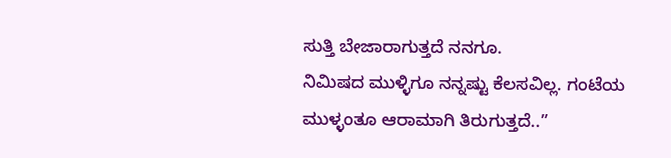ಸುತ್ತಿ ಬೇಜಾರಾಗುತ್ತದೆ ನನಗೂ.
ನಿಮಿಷದ ಮುಳ್ಳಿಗೂ ನನ್ನಷ್ಟು ಕೆಲಸವಿಲ್ಲ. ಗಂಟೆಯ ಮುಳ್ಳಂತೂ ಆರಾಮಾಗಿ ತಿರುಗುತ್ತದೆ..”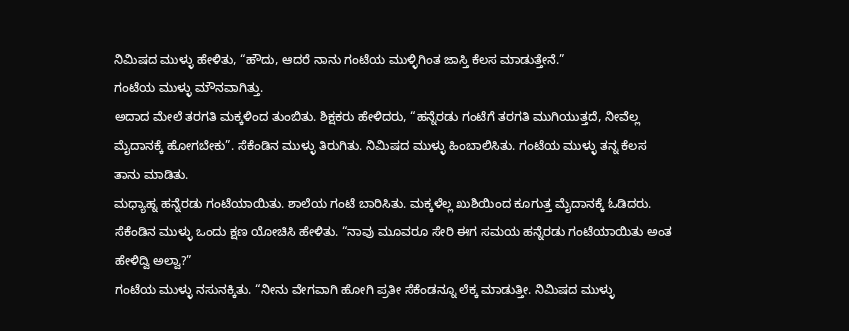ನಿಮಿಷದ ಮುಳ್ಳು ಹೇಳಿತು, “ಹೌದು, ಆದರೆ ನಾನು ಗಂಟೆಯ ಮುಳ್ಳಿಗಿಂತ ಜಾಸ್ತಿ ಕೆಲಸ ಮಾಡುತ್ತೇನೆ.”
ಗಂಟೆಯ ಮುಳ್ಳು ಮೌನವಾಗಿತ್ತು.
ಅದಾದ ಮೇಲೆ ತರಗತಿ ಮಕ್ಕಳಿಂದ ತುಂಬಿತು. ಶಿಕ್ಷಕರು ಹೇಳಿದರು, “ಹನ್ನೆರಡು ಗಂಟೆಗೆ ತರಗತಿ ಮುಗಿಯುತ್ತದೆ, ನೀವೆಲ್ಲ ಮೈದಾನಕ್ಕೆ ಹೋಗಬೇಕು”. ಸೆಕೆಂಡಿನ ಮುಳ್ಳು ತಿರುಗಿತು. ನಿಮಿಷದ ಮುಳ್ಳು ಹಿಂಬಾಲಿಸಿತು. ಗಂಟೆಯ ಮುಳ್ಳು ತನ್ನ ಕೆಲಸ ತಾನು ಮಾಡಿತು.
ಮಧ್ಯಾಹ್ನ ಹನ್ನೆರಡು ಗಂಟೆಯಾಯಿತು. ಶಾಲೆಯ ಗಂಟೆ ಬಾರಿಸಿತು. ಮಕ್ಕಳೆಲ್ಲ ಖುಶಿಯಿಂದ ಕೂಗುತ್ತ ಮೈದಾನಕ್ಕೆ ಓಡಿದರು.
ಸೆಕೆಂಡಿನ ಮುಳ್ಳು ಒಂದು ಕ್ಷಣ ಯೋಚಿಸಿ ಹೇಳಿತು. “ನಾವು ಮೂವರೂ ಸೇರಿ ಈಗ ಸಮಯ ಹನ್ನೆರಡು ಗಂಟೆಯಾಯಿತು ಅಂತ ಹೇಳಿದ್ವಿ ಅಲ್ವಾ?”
ಗಂಟೆಯ ಮುಳ್ಳು ನಸುನಕ್ಕಿತು. “ನೀನು ವೇಗವಾಗಿ ಹೋಗಿ ಪ್ರತೀ ಸೆಕೆಂಡನ್ನೂ ಲೆಕ್ಕ ಮಾಡುತ್ತೀ. ನಿಮಿಷದ ಮುಳ್ಳು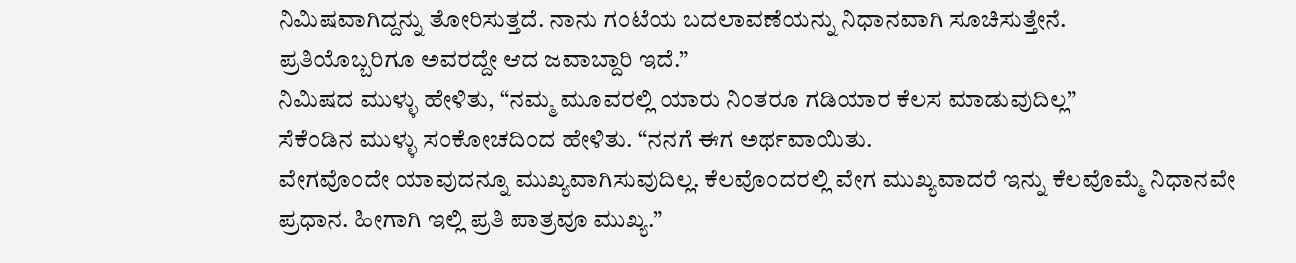ನಿಮಿಷವಾಗಿದ್ದನ್ನು ತೋರಿಸುತ್ತದೆ. ನಾನು ಗಂಟೆಯ ಬದಲಾವಣೆಯನ್ನು ನಿಧಾನವಾಗಿ ಸೂಚಿಸುತ್ತೇನೆ.
ಪ್ರತಿಯೊಬ್ಬರಿಗೂ ಅವರದ್ದೇ ಆದ ಜವಾಬ್ದಾರಿ ಇದೆ.”
ನಿಮಿಷದ ಮುಳ್ಳು ಹೇಳಿತು, “ನಮ್ಮ ಮೂವರಲ್ಲಿ ಯಾರು ನಿಂತರೂ ಗಡಿಯಾರ ಕೆಲಸ ಮಾಡುವುದಿಲ್ಲ”
ಸೆಕೆಂಡಿನ ಮುಳ್ಳು ಸಂಕೋಚದಿಂದ ಹೇಳಿತು. “ನನಗೆ ಈಗ ಅರ್ಥವಾಯಿತು.
ವೇಗವೊಂದೇ ಯಾವುದನ್ನೂ ಮುಖ್ಯವಾಗಿಸುವುದಿಲ್ಲ. ಕೆಲವೊಂದರಲ್ಲಿ ವೇಗ ಮುಖ್ಯವಾದರೆ ಇನ್ನು ಕೆಲವೊಮ್ಮೆ ನಿಧಾನವೇ ಪ್ರಧಾನ. ಹೀಗಾಗಿ ಇಲ್ಲಿ ಪ್ರತಿ ಪಾತ್ರವೂ ಮುಖ್ಯ.”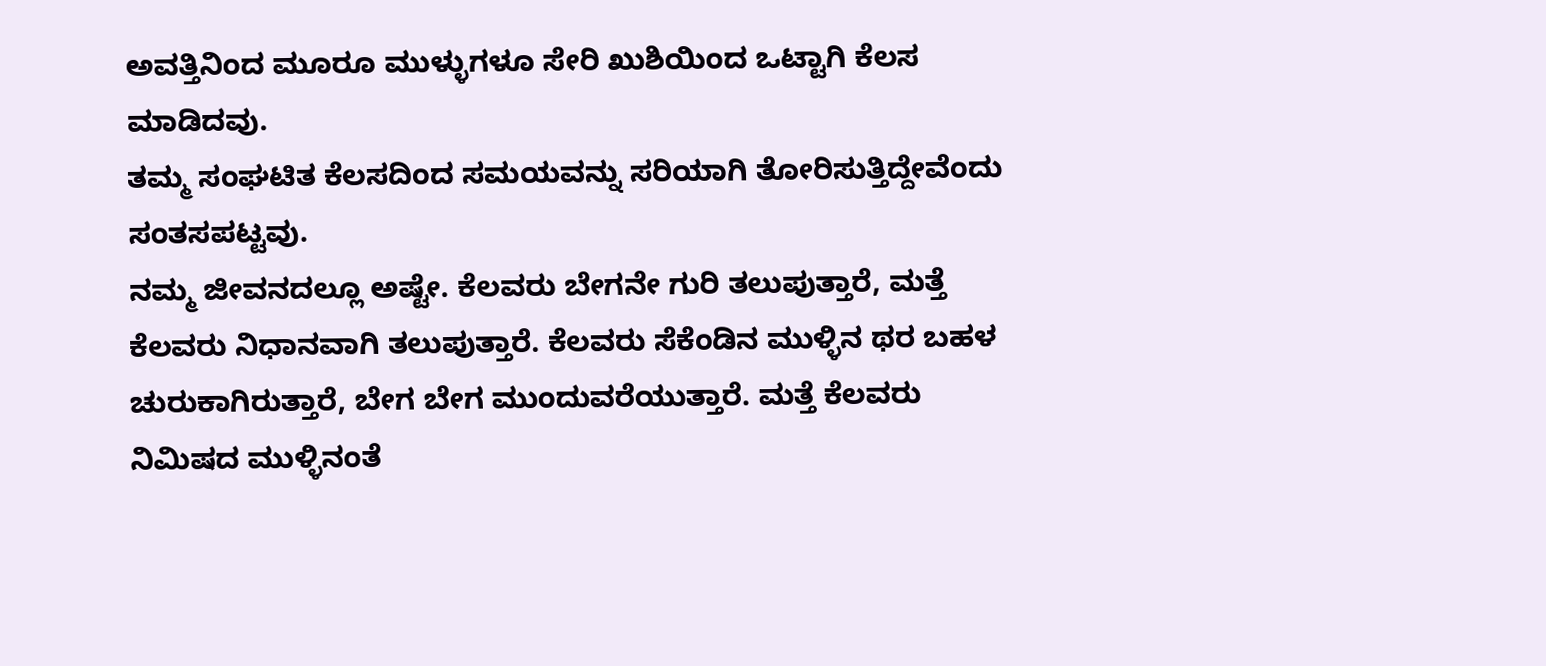ಅವತ್ತಿನಿಂದ ಮೂರೂ ಮುಳ್ಳುಗಳೂ ಸೇರಿ ಖುಶಿಯಿಂದ ಒಟ್ಟಾಗಿ ಕೆಲಸ ಮಾಡಿದವು.
ತಮ್ಮ ಸಂಘಟಿತ ಕೆಲಸದಿಂದ ಸಮಯವನ್ನು ಸರಿಯಾಗಿ ತೋರಿಸುತ್ತಿದ್ದೇವೆಂದು ಸಂತಸಪಟ್ಟವು.
ನಮ್ಮ ಜೀವನದಲ್ಲೂ ಅಷ್ಟೇ. ಕೆಲವರು ಬೇಗನೇ ಗುರಿ ತಲುಪುತ್ತಾರೆ, ಮತ್ತೆ ಕೆಲವರು ನಿಧಾನವಾಗಿ ತಲುಪುತ್ತಾರೆ. ಕೆಲವರು ಸೆಕೆಂಡಿನ ಮುಳ್ಳಿನ ಥರ ಬಹಳ ಚುರುಕಾಗಿರುತ್ತಾರೆ, ಬೇಗ ಬೇಗ ಮುಂದುವರೆಯುತ್ತಾರೆ. ಮತ್ತೆ ಕೆಲವರು ನಿಮಿಷದ ಮುಳ್ಳಿನಂತೆ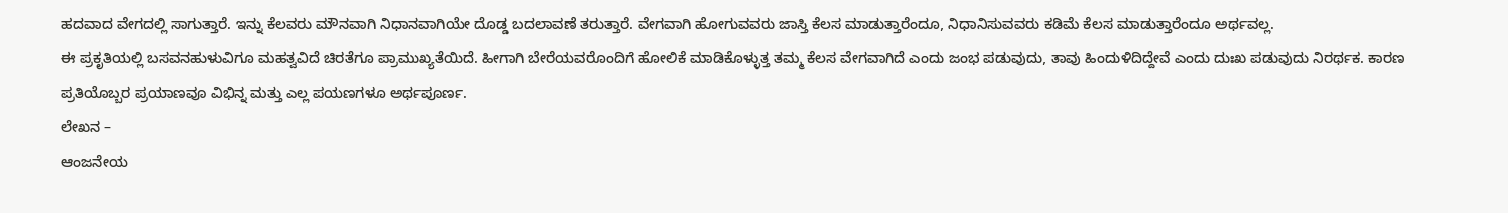ಹದವಾದ ವೇಗದಲ್ಲಿ ಸಾಗುತ್ತಾರೆ. ಇನ್ನು ಕೆಲವರು ಮೌನವಾಗಿ ನಿಧಾನವಾಗಿಯೇ ದೊಡ್ಡ ಬದಲಾವಣೆ ತರುತ್ತಾರೆ. ವೇಗವಾಗಿ ಹೋಗುವವರು ಜಾಸ್ತಿ ಕೆಲಸ ಮಾಡುತ್ತಾರೆಂದೂ, ನಿಧಾನಿಸುವವರು ಕಡಿಮೆ ಕೆಲಸ ಮಾಡುತ್ತಾರೆಂದೂ ಅರ್ಥವಲ್ಲ.
ಈ ಪ್ರಕೃತಿಯಲ್ಲಿ ಬಸವನಹುಳುವಿಗೂ ಮಹತ್ವವಿದೆ ಚಿರತೆಗೂ ಪ್ರಾಮುಖ್ಯತೆಯಿದೆ. ಹೀಗಾಗಿ ಬೇರೆಯವರೊಂದಿಗೆ ಹೋಲಿಕೆ ಮಾಡಿಕೊಳ್ಳುತ್ತ ತಮ್ಮ ಕೆಲಸ ವೇಗವಾಗಿದೆ ಎಂದು ಜಂಭ ಪಡುವುದು, ತಾವು ಹಿಂದುಳಿದಿದ್ದೇವೆ ಎಂದು ದುಃಖ ಪಡುವುದು ನಿರರ್ಥಕ. ಕಾರಣ ಪ್ರತಿಯೊಬ್ಬರ ಪ್ರಯಾಣವೂ ವಿಭಿನ್ನ ಮತ್ತು ಎಲ್ಲ ಪಯಣಗಳೂ ಅರ್ಥಪೂರ್ಣ.
ಲೇಖನ –
ಆಂಜನೇಯ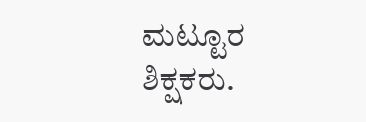ಮಟ್ಟೂರ
ಶಿಕ್ಷಕರು.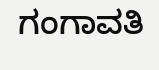ಗಂಗಾವತಿ